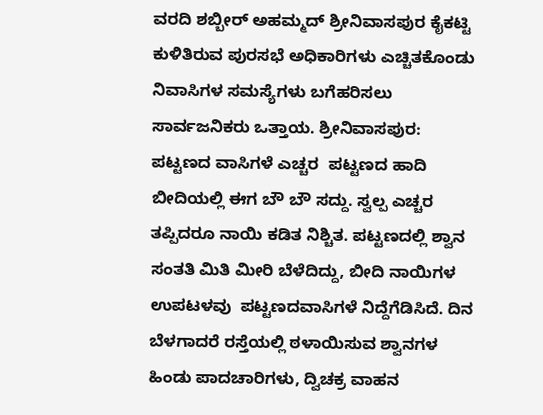ವರದಿ ಶಬ್ಬೀರ್ ಅಹಮ್ಮದ್ ಶ್ರೀನಿವಾಸಪುರ ಕೈಕಟ್ಟಿ ಕುಳಿತಿರುವ ಪುರಸಭೆ ಅಧಿಕಾರಿಗಳು ಎಚ್ಚಿತಕೊಂಡು ನಿವಾಸಿಗಳ ಸಮಸ್ಯೆಗಳು ಬಗೆಹರಿಸಲು ಸಾರ್ವಜನಿಕರು ಒತ್ತಾಯ. ಶ್ರೀನಿವಾಸಪುರ: ಪಟ್ಟಣದ ವಾಸಿಗಳೆ ಎಚ್ಚರ  ಪಟ್ಟಣದ ಹಾದಿ ಬೀದಿಯಲ್ಲಿ ಈಗ ಬೌ ಬೌ ಸದ್ದು. ಸ್ವಲ್ಪ ಎಚ್ಚರ ತಪ್ಪಿದರೂ ನಾಯಿ ಕಡಿತ ನಿಶ್ಚಿತ. ಪಟ್ಟಣದಲ್ಲಿ ಶ್ವಾನ ಸಂತತಿ ಮಿತಿ ಮೀರಿ ಬೆಳೆದಿದ್ದು, ಬೀದಿ ನಾಯಿಗಳ ಉಪಟಳವು  ಪಟ್ಟಣದವಾಸಿಗಳೆ ನಿದ್ದೆಗೆಡಿಸಿದೆ. ದಿನ ಬೆಳಗಾದರೆ ರಸ್ತೆಯಲ್ಲಿ ಠಳಾಯಿಸುವ ಶ್ವಾನಗಳ ಹಿಂಡು ಪಾದಚಾರಿಗಳು, ದ್ವಿಚಕ್ರ ವಾಹನ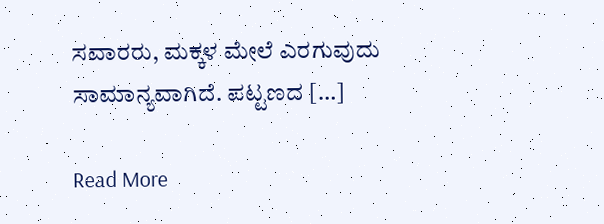ಸವಾರರು, ಮಕ್ಕಳ ಮೇಲೆ ಎರಗುವುದು ಸಾಮಾನ್ಯವಾಗಿದೆ. ಪಟ್ಟಣದ […]

Read More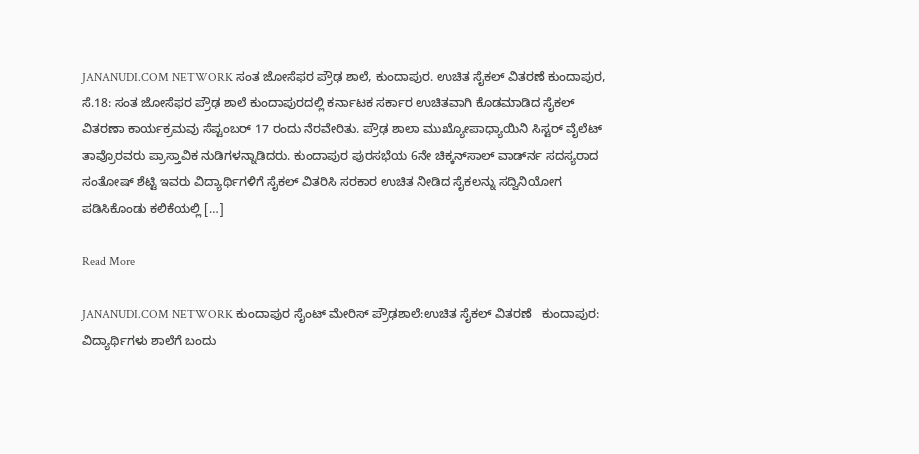JANANUDI.COM NETWORK ಸಂತ ಜೋಸೆಫರ ಪ್ರೌಢ ಶಾಲೆ, ಕುಂದಾಪುರ. ಉಚಿತ ಸೈಕಲ್ ವಿತರಣೆ ಕುಂದಾಪುರ, ಸೆ.18: ಸಂತ ಜೋಸೆಫರ ಪ್ರೌಢ ಶಾಲೆ ಕುಂದಾಪುರದಲ್ಲಿ ಕರ್ನಾಟಕ ಸರ್ಕಾರ ಉಚಿತವಾಗಿ ಕೊಡಮಾಡಿದ ಸೈಕಲ್ ವಿತರಣಾ ಕಾರ್ಯಕ್ರಮವು ಸೆಪ್ಟಂಬರ್ 17 ರಂದು ನೆರವೇರಿತು. ಪ್ರೌಢ ಶಾಲಾ ಮುಖ್ಯೋಪಾಧ್ಯಾಯಿನಿ ಸಿಸ್ಟರ್ ವೈಲೆಟ್ ತಾವ್ರೊರವರು ಪ್ರಾಸ್ತಾವಿಕ ನುಡಿಗಳನ್ನಾಡಿದರು. ಕುಂದಾಪುರ ಪುರಸಭೆಯ 6ನೇ ಚಿಕ್ಕನ್‍ಸಾಲ್ ವಾರ್ಡ್‍ನ ಸದಸ್ಯರಾದ ಸಂತೋಷ್ ಶೆಟ್ಟಿ ಇವರು ವಿದ್ಯಾರ್ಥಿಗಳಿಗೆ ಸೈಕಲ್ ವಿತರಿಸಿ ಸರಕಾರ ಉಚಿತ ನೀಡಿದ ಸೈಕಲನ್ನು ಸದ್ವಿನಿಯೋಗ ಪಡಿಸಿಕೊಂಡು ಕಲಿಕೆಯಲ್ಲಿ […]

Read More

JANANUDI.COM NETWORK ಕುಂದಾಪುರ ಸೈಂಟ್ ಮೇರಿಸ್ ಪ್ರೌಢಶಾಲೆ:ಉಚಿತ ಸೈಕಲ್ ವಿತರಣೆ   ಕುಂದಾಪುರ: ವಿದ್ಯಾರ್ಥಿಗಳು ಶಾಲೆಗೆ ಬಂದು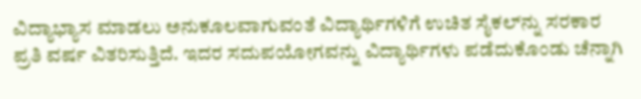ವಿದ್ಯಾಭ್ಯಾಸ ಮಾಡಲು ಅನುಕೂಲವಾಗುವಂತೆ ವಿದ್ಯಾರ್ಥಿಗಳಿಗೆ ಉಚಿತ ಸೈಕಲ್‍ನ್ನು ಸರಕಾರ ಪ್ರತಿ ವರ್ಷ ವಿತರಿಸುತ್ತಿದೆ. ಇದರ ಸದುಪಯೋಗವನ್ನು ವಿದ್ಯಾರ್ಥಿಗಳು ಪಡೆದುಕೊಂಡು ಚೆನ್ನಾಗಿ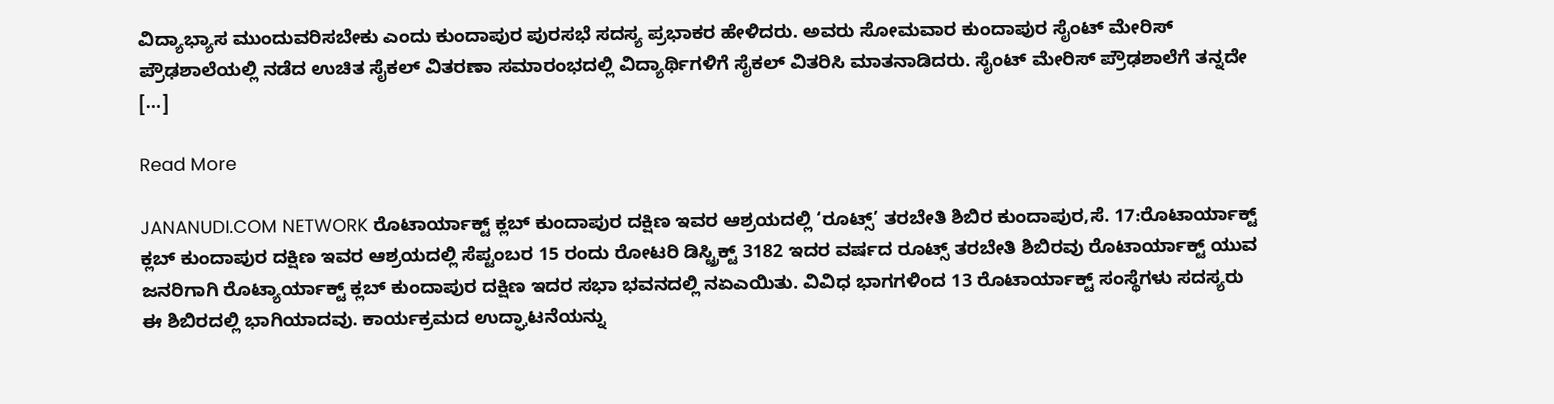ವಿದ್ಯಾಭ್ಯಾಸ ಮುಂದುವರಿಸಬೇಕು ಎಂದು ಕುಂದಾಪುರ ಪುರಸಭೆ ಸದಸ್ಯ ಪ್ರಭಾಕರ ಹೇಳಿದರು. ಅವರು ಸೋಮವಾರ ಕುಂದಾಪುರ ಸೈಂಟ್ ಮೇರಿಸ್ ಪ್ರೌಢಶಾಲೆಯಲ್ಲಿ ನಡೆದ ಉಚಿತ ಸೈಕಲ್ ವಿತರಣಾ ಸಮಾರಂಭದಲ್ಲಿ ವಿದ್ಯಾರ್ಥಿಗಳಿಗೆ ಸೈಕಲ್ ವಿತರಿಸಿ ಮಾತನಾಡಿದರು. ಸೈಂಟ್ ಮೇರಿಸ್ ಪ್ರೌಢಶಾಲೆಗೆ ತನ್ನದೇ […]

Read More

JANANUDI.COM NETWORK ರೊಟಾರ್ಯಾಕ್ಟ್ ಕ್ಲಬ್ ಕುಂದಾಪುರ ದಕ್ಷಿಣ ಇವರ ಆಶ್ರಯದಲ್ಲಿ ‘ರೂಟ್ಸ್’ ತರಬೇತಿ ಶಿಬಿರ ಕುಂದಾಪುರ,ಸೆ. 17:ರೊಟಾರ್ಯಾಕ್ಟ್ ಕ್ಲಬ್ ಕುಂದಾಪುರ ದಕ್ಷಿಣ ಇವರ ಆಶ್ರಯದಲ್ಲಿ ಸೆಪ್ಟಂಬರ 15 ರಂದು ರೋಟರಿ ಡಿಸ್ಟ್ರಿಕ್ಟ್ 3182 ಇದರ ವರ್ಷದ ರೂಟ್ಸ್ ತರಬೇತಿ ಶಿಬಿರವು ರೊಟಾರ್ಯಾಕ್ಟ್ ಯುವ ಜನರಿಗಾಗಿ ರೊಟ್ಯಾರ್ಯಾಕ್ಟ್ ಕ್ಲಬ್ ಕುಂದಾಪುರ ದಕ್ಷಿಣ ಇದರ ಸಭಾ ಭವನದಲ್ಲಿ ನಏಎಯಿತು. ವಿವಿಧ ಭಾಗಗಳಿಂದ 13 ರೊಟಾರ್ಯಾಕ್ಟ್ ಸಂಸ್ಥೆಗಳು ಸದಸ್ಯರು ಈ ಶಿಬಿರದಲ್ಲಿ ಭಾಗಿಯಾದವು. ಕಾರ್ಯಕ್ರಮದ ಉದ್ಘಾಟನೆಯನ್ನು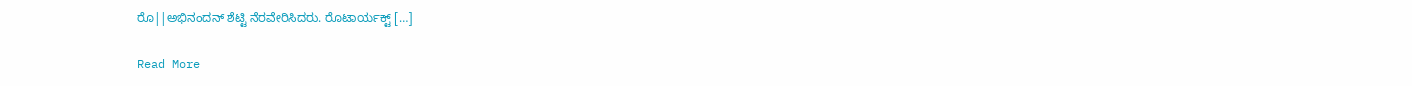ರೊ||ಅಭಿನಂದನ್ ಶೆಟ್ಟಿ ನೆರವೇರಿಸಿದರು. ರೊಟಾರ್ಯಕ್ಟ್ […]

Read More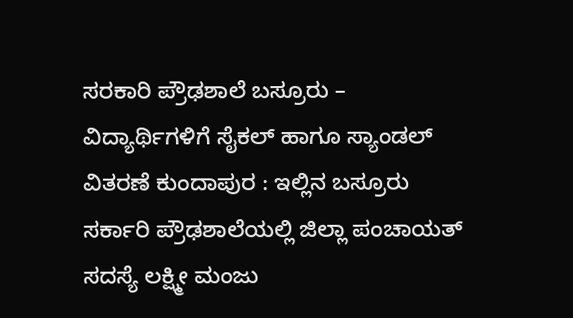ಸರಕಾರಿ ಪ್ರೌಢಶಾಲೆ ಬಸ್ರೂರು – ವಿದ್ಯಾರ್ಥಿಗಳಿಗೆ ಸೈಕಲ್ ಹಾಗೂ ಸ್ಯಾಂಡಲ್ ವಿತರಣೆ ಕುಂದಾಪುರ : ಇಲ್ಲಿನ ಬಸ್ರೂರು ಸರ್ಕಾರಿ ಪ್ರೌಢಶಾಲೆಯಲ್ಲಿ ಜಿಲ್ಲಾ ಪಂಚಾಯತ್ ಸದಸ್ಯೆ ಲಕ್ಷ್ಮೀ ಮಂಜು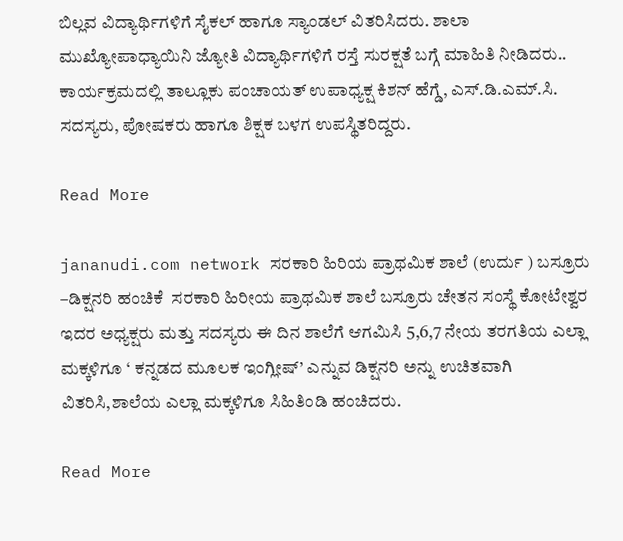ಬಿಲ್ಲವ ವಿದ್ಯಾರ್ಥಿಗಳಿಗೆ ಸೈಕಲ್ ಹಾಗೂ ಸ್ಯಾಂಡಲ್ ವಿತರಿಸಿದರು. ಶಾಲಾ ಮುಖ್ಯೋಪಾಧ್ಯಾಯಿನಿ ಜ್ಯೋತಿ ವಿದ್ಯಾರ್ಥಿಗಳಿಗೆ ರಸ್ತೆ ಸುರಕ್ಷತೆ ಬಗ್ಗೆ ಮಾಹಿತಿ ನೀಡಿದರು.. ಕಾರ್ಯಕ್ರಮದಲ್ಲಿ ತಾಲ್ಲೂಕು ಪಂಚಾಯತ್ ಉಪಾಧ್ಯಕ್ಷ ಕಿಶನ್ ಹೆಗ್ಡೆ, ಎಸ್.ಡಿ.ಎಮ್.ಸಿ. ಸದಸ್ಯರು, ಪೋಷಕರು ಹಾಗೂ ಶಿಕ್ಷಕ ಬಳಗ ಉಪಸ್ಥಿತರಿದ್ದರು.

Read More

jananudi.com network ಸರಕಾರಿ ಹಿರಿಯ ಪ್ರಾಥಮಿಕ ಶಾಲೆ (ಉರ್ದು ) ಬಸ್ರೂರು –ಡಿಕ್ಷನರಿ ಹಂಚಿಕೆ  ಸರಕಾರಿ ಹಿರೀಯ ಪ್ರಾಥಮಿಕ ಶಾಲೆ ಬಸ್ರೂರು ಚೇತನ ಸಂಸ್ಥೆ ಕೋಟೇಶ್ವರ ಇದರ ಅಧ್ಯಕ್ಷರು ಮತ್ತು ಸದಸ್ಯರು ಈ ದಿನ ಶಾಲೆಗೆ ಆಗಮಿಸಿ 5,6,7 ನೇಯ ತರಗತಿಯ ಎಲ್ಲಾ ಮಕ್ಕಳಿಗೂ ‘ ಕನ್ನಡದ ಮೂಲಕ ಇಂಗ್ಲೀಷ್’ ಎನ್ನುವ ಡಿಕ್ಷನರಿ ಅನ್ನು ಉಚಿತವಾಗಿ ವಿತರಿಸಿ,ಶಾಲೆಯ ಎಲ್ಲಾ ಮಕ್ಕಳಿಗೂ ಸಿಹಿತಿಂಡಿ ಹಂಚಿದರು.

Read More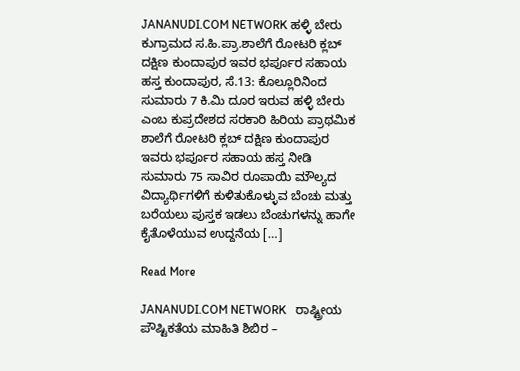JANANUDI.COM NETWORK ಹಳ್ಳಿ ಬೇರು ಕುಗ್ರಾಮದ ಸ.ಹಿ.ಪ್ರಾ.ಶಾಲೆಗೆ ರೋಟರಿ ಕ್ಲಬ್ ದಕ್ಷಿಣ ಕುಂದಾಪುರ ಇವರ ಭರ್ಪೂರ ಸಹಾಯ ಹಸ್ತ ಕುಂದಾಪುರ, ಸೆ.13: ಕೊಲ್ಲೂರಿನಿಂದ ಸುಮಾರು 7 ಕಿ.ಮಿ ದೂರ ಇರುವ ಹಳ್ಳಿ ಬೇರು ಎಂಬ ಕುಪ್ರದೇಶದ ಸರಕಾರಿ ಹಿರಿಯ ಪ್ರಾಥಮಿಕ ಶಾಲೆಗೆ ರೋಟರಿ ಕ್ಲಬ್ ದಕ್ಷಿಣ ಕುಂದಾಪುರ ಇವರು ಭರ್ಪೂರ ಸಹಾಯ ಹಸ್ತ ನೀಡಿ ಸುಮಾರು 75 ಸಾವಿರ ರೂಪಾಯಿ ಮೌಲ್ಯದ ವಿದ್ಯಾರ್ಥಿಗಳಿಗೆ ಕುಳಿತುಕೊಳ್ಳುವ ಬೆಂಚು ಮತ್ತು ಬರೆಯಲು ಪುಸ್ತಕ ಇಡಲು ಬೆಂಚುಗಳನ್ನು ಹಾಗೇ ಕೈತೊಳೆಯುವ ಉದ್ದನೆಯ […]

Read More

JANANUDI.COM NETWORK   ರಾಷ್ಟ್ರೀಯ ಪೌಷ್ಟಿಕತೆಯ ಮಾಹಿತಿ ಶಿಬಿರ –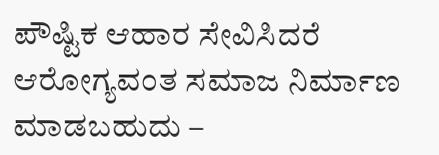ಪೌಷ್ಟಿಕ ಆಹಾರ ಸೇವಿಸಿದರೆ ಆರೋಗ್ಯವಂತ ಸಮಾಜ ನಿರ್ಮಾಣ ಮಾಡಬಹುದು –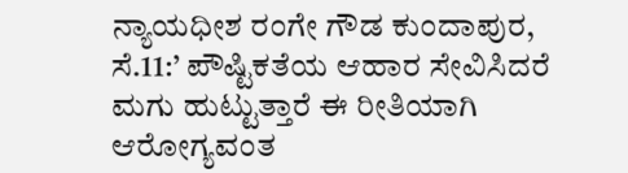ನ್ಯಾಯಧೀಶ ರಂಗೇ ಗೌಡ ಕುಂದಾಪುರ, ಸೆ.11:’ ಪೌಷ್ಟಿಕತೆಯ ಆಹಾರ ಸೇವಿಸಿದರೆ ಮಗು ಹುಟ್ಟುತ್ತಾರೆ ಈ ರೀತಿಯಾಗಿ ಆರೋಗ್ಯವಂತ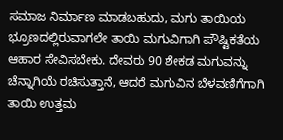ಸಮಾಜ ನಿರ್ಮಾಣ ಮಾಡಬಹುದು, ಮಗು ತಾಯಿಯ ಭ್ರೂಣದಲ್ಲಿರುವಾಗಲೇ ತಾಯಿ ಮಗುವಿಗಾಗಿ ಪೌಷ್ಟಿಕತೆಯ ಆಹಾರ ಸೇವಿಸಬೇಕು. ದೇವರು 90 ಶೇಕಡ ಮಗುವನ್ನು ಚೆನ್ನಾಗಿಯೆ ರಚಿಸುತ್ತಾನೆ, ಆದರೆ ಮಗುವಿನ ಬೆಳವಣಿಗೆಗಾಗಿ ತಾಯಿ ಉತ್ತಮ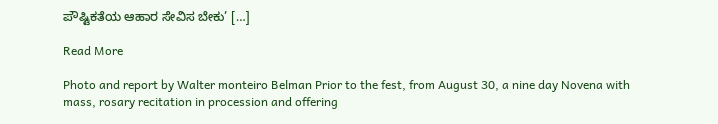ಪೌಷ್ಟಿಕತೆಯ ಆಹಾರ ಸೇವಿಸ ಬೇಕು’ […]

Read More

Photo and report by Walter monteiro Belman Prior to the fest, from August 30, a nine day Novena with mass, rosary recitation in procession and offering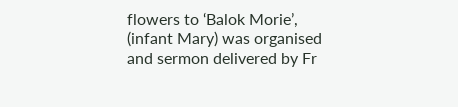flowers to ‘Balok Morie’, (infant Mary) was organised and sermon delivered by Fr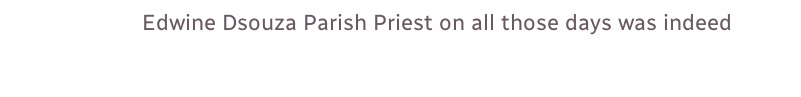Edwine Dsouza Parish Priest on all those days was indeed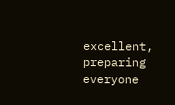excellent, preparing everyone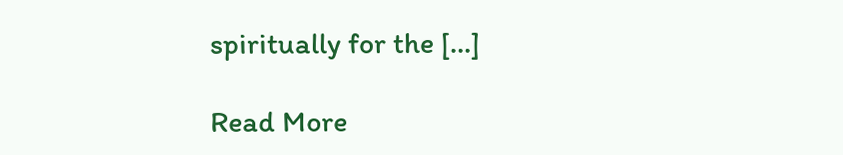spiritually for the […]

Read More